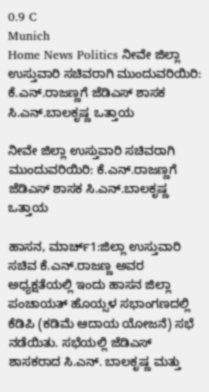0.9 C
Munich
Home News Politics ನೀವೇ ಜಿಲ್ಲಾ ಉಸ್ತುವಾರಿ ಸಚಿವರಾಗಿ ಮುಂದುವರಿಯಿರಿ: ಕೆ.ಎನ್.ರಾಜಣ್ಣಗೆ ಜೆಡಿಎಸ್ ಶಾಸಕ ಸಿ.ಎನ್.ಬಾಲಕೃಷ್ಣ ಒತ್ತಾಯ

ನೀವೇ ಜಿಲ್ಲಾ ಉಸ್ತುವಾರಿ ಸಚಿವರಾಗಿ ಮುಂದುವರಿಯಿರಿ: ಕೆ.ಎನ್.ರಾಜಣ್ಣಗೆ ಜೆಡಿಎಸ್ ಶಾಸಕ ಸಿ.ಎನ್.ಬಾಲಕೃಷ್ಣ ಒತ್ತಾಯ

ಹಾಸನ, ಮಾರ್ಚ್1:ಜಿಲ್ಲಾ ಉಸ್ತುವಾರಿ ಸಚಿವ ಕೆ.ಎನ್.ರಾಜಣ್ಣ ಅವರ ಅಧ್ಯಕ್ಷತೆಯಲ್ಲಿ ಇಂದು ಹಾಸನ ಜಿಲ್ಲಾ ಪಂಚಾಯತ್ ಹೊಯ್ಸಳ ಸಭಾಂಗಣದಲ್ಲಿ ಕೆಡಿಪಿ (ಕಡಿಮೆ ಆದಾಯ ಯೋಜನೆ) ಸಭೆ ನಡೆಯಿತು. ಸಭೆಯಲ್ಲಿ ಜೆಡಿಎಸ್ ಶಾಸಕರಾದ ಸಿ.ಎನ್. ಬಾಲಕೃಷ್ಣ ಮತ್ತು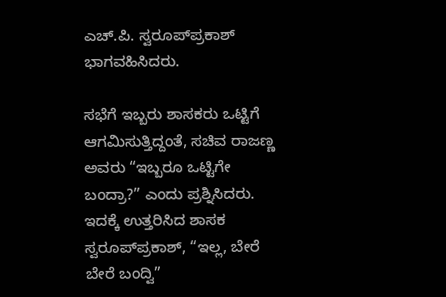ಎಚ್.ಪಿ. ಸ್ವರೂಪ್‌ಪ್ರಕಾಶ್ ಭಾಗವಹಿಸಿದರು.

ಸಭೆಗೆ ಇಬ್ಬರು ಶಾಸಕರು ಒಟ್ಟಿಗೆ ಆಗಮಿಸುತ್ತಿದ್ದಂತೆ, ಸಚಿವ ರಾಜಣ್ಣ ಅವರು “ಇಬ್ಬರೂ ಒಟ್ಟಿಗೇ ಬಂದ್ರಾ?” ಎಂದು ಪ್ರಶ್ನಿಸಿದರು. ಇದಕ್ಕೆ ಉತ್ತರಿಸಿದ ಶಾಸಕ ಸ್ವರೂಪ್‌ಪ್ರಕಾಶ್, “ಇಲ್ಲ, ಬೇರೆ ಬೇರೆ ಬಂದ್ವಿ”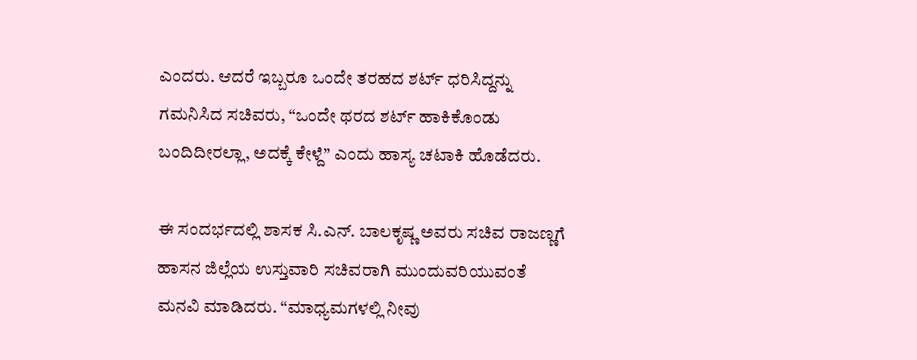ಎಂದರು. ಆದರೆ ಇಬ್ಬರೂ ಒಂದೇ ತರಹದ ಶರ್ಟ್ ಧರಿಸಿದ್ದನ್ನು ಗಮನಿಸಿದ ಸಚಿವರು, “ಒಂದೇ ಥರದ ಶರ್ಟ್ ಹಾಕಿಕೊಂಡು ಬಂದಿದೀರಲ್ಲಾ, ಅದಕ್ಕೆ ಕೇಳ್ದೆ” ಎಂದು ಹಾಸ್ಯ ಚಟಾಕಿ ಹೊಡೆದರು.

ಈ ಸಂದರ್ಭದಲ್ಲಿ ಶಾಸಕ ಸಿ.ಎನ್. ಬಾಲಕೃಷ್ಣ ಅವರು ಸಚಿವ ರಾಜಣ್ಣಗೆ ಹಾಸನ ಜಿಲ್ಲೆಯ ಉಸ್ತುವಾರಿ ಸಚಿವರಾಗಿ ಮುಂದುವರಿಯುವಂತೆ ಮನವಿ ಮಾಡಿದರು. “ಮಾಧ್ಯಮಗಳಲ್ಲಿ ನೀವು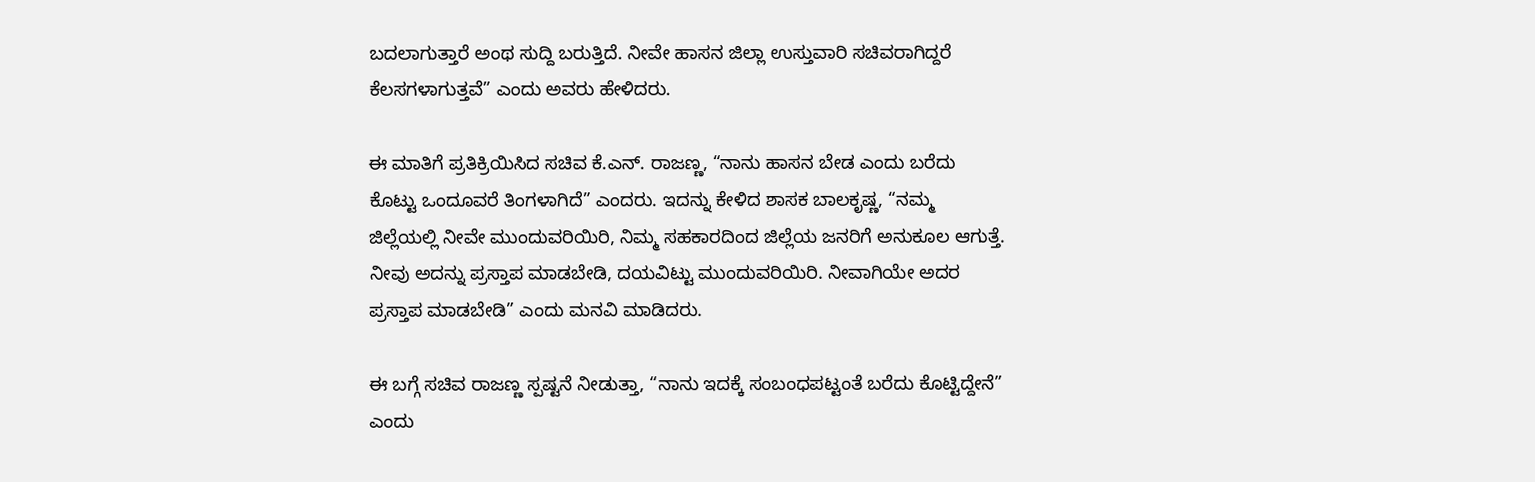ಬದಲಾಗುತ್ತಾರೆ ಅಂಥ ಸುದ್ದಿ ಬರುತ್ತಿದೆ. ನೀವೇ ಹಾಸನ ಜಿಲ್ಲಾ ಉಸ್ತುವಾರಿ ಸಚಿವರಾಗಿದ್ದರೆ ಕೆಲಸಗಳಾಗುತ್ತವೆ” ಎಂದು ಅವರು ಹೇಳಿದರು.

ಈ ಮಾತಿಗೆ ಪ್ರತಿಕ್ರಿಯಿಸಿದ ಸಚಿವ ಕೆ.ಎನ್. ರಾಜಣ್ಣ, “ನಾನು ಹಾಸನ ಬೇಡ ಎಂದು ಬರೆದು ಕೊಟ್ಟು ಒಂದೂವರೆ ತಿಂಗಳಾಗಿದೆ” ಎಂದರು. ಇದನ್ನು ಕೇಳಿದ ಶಾಸಕ ಬಾಲಕೃಷ್ಣ, “ನಮ್ಮ ಜಿಲ್ಲೆಯಲ್ಲಿ ನೀವೇ ಮುಂದುವರಿಯಿರಿ, ನಿಮ್ಮ ಸಹಕಾರದಿಂದ ಜಿಲ್ಲೆಯ ಜನರಿಗೆ ಅನುಕೂಲ ಆಗುತ್ತೆ. ನೀವು ಅದನ್ನು ಪ್ರಸ್ತಾಪ ಮಾಡಬೇಡಿ, ದಯವಿಟ್ಟು ಮುಂದುವರಿಯಿರಿ. ನೀವಾಗಿಯೇ ಅದರ ಪ್ರಸ್ತಾಪ ಮಾಡಬೇಡಿ” ಎಂದು ಮನವಿ ಮಾಡಿದರು.

ಈ ಬಗ್ಗೆ ಸಚಿವ ರಾಜಣ್ಣ ಸ್ಪಷ್ಟನೆ ನೀಡುತ್ತಾ, “ನಾನು ಇದಕ್ಕೆ ಸಂಬಂಧಪಟ್ಟಂತೆ ಬರೆದು ಕೊಟ್ಟಿದ್ದೇನೆ” ಎಂದು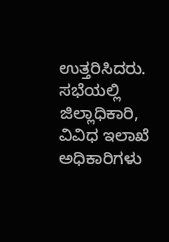ಉತ್ತರಿಸಿದರು. ಸಭೆಯಲ್ಲಿ ಜಿಲ್ಲಾಧಿಕಾರಿ, ವಿವಿಧ ಇಲಾಖೆ ಅಧಿಕಾರಿಗಳು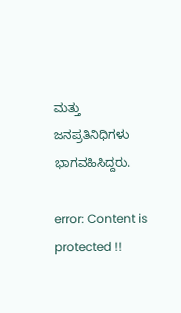ಮತ್ತು ಜನಪ್ರತಿನಿಧಿಗಳು ಭಾಗವಹಿಸಿದ್ದರು.

error: Content is protected !!